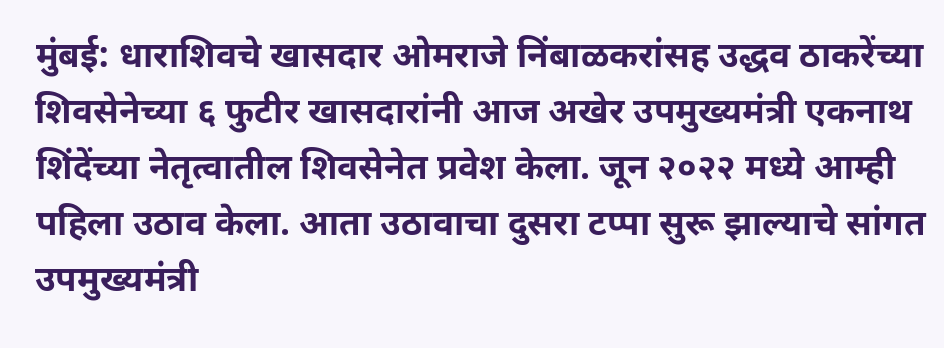मुंबई: धाराशिवचे खासदार ओमराजे निंबाळकरांसह उद्धव ठाकरेंच्या शिवसेनेच्या ६ फुटीर खासदारांनी आज अखेर उपमुख्यमंत्री एकनाथ शिंदेंच्या नेतृत्वातील शिवसेनेत प्रवेश केला. जून २०२२ मध्ये आम्ही पहिला उठाव केला. आता उठावाचा दुसरा टप्पा सुरू झाल्याचे सांगत उपमुख्यमंत्री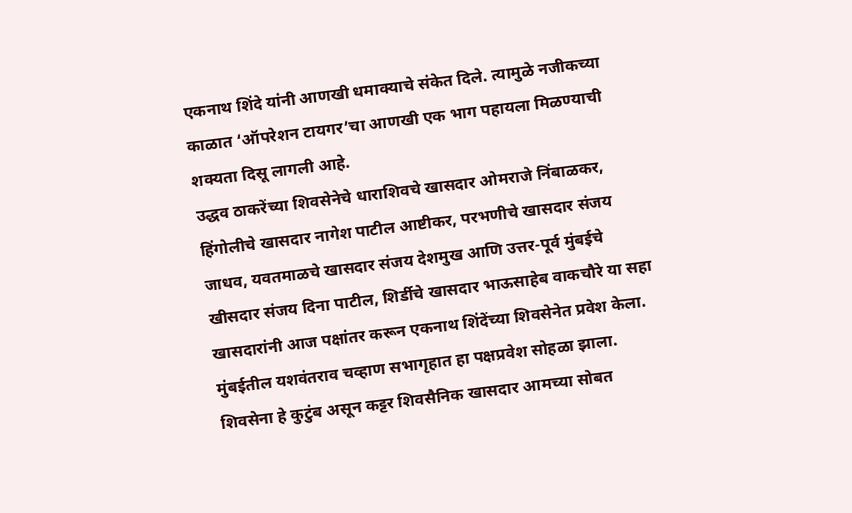एकनाथ शिंदे यांनी आणखी धमाक्याचे संकेत दिले. त्यामुळे नजीकच्या काळात ‘ऑपरेशन टायगर’चा आणखी एक भाग पहायला मिळण्याची शक्यता दिसू लागली आहे.
उद्धव ठाकरेंच्या शिवसेनेचे धाराशिवचे खासदार ओमराजे निंबाळकर, हिंगोलीचे खासदार नागेश पाटील आष्टीकर, परभणीचे खासदार संजय जाधव, यवतमाळचे खासदार संजय देशमुख आणि उत्तर-पूर्व मुंबईचे खीसदार संजय दिना पाटील, शिर्डीचे खासदार भाऊसाहेब वाकचौरे या सहा खासदारांनी आज पक्षांतर करून एकनाथ शिंदेंच्या शिवसेनेत प्रवेश केला. मुंबईतील यशवंतराव चव्हाण सभागृहात हा पक्षप्रवेश सोहळा झाला.
शिवसेना हे कुटुंब असून कट्टर शिवसैनिक खासदार आमच्या सोबत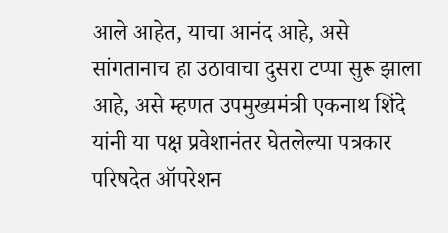आले आहेत, याचा आनंद आहे, असे सांगतानाच हा उठावाचा दुसरा टप्पा सुरू झाला आहे, असे म्हणत उपमुख्यमंत्री एकनाथ शिंदे यांनी या पक्ष प्रवेशानंतर घेतलेल्या पत्रकार परिषदेत ऑपरेशन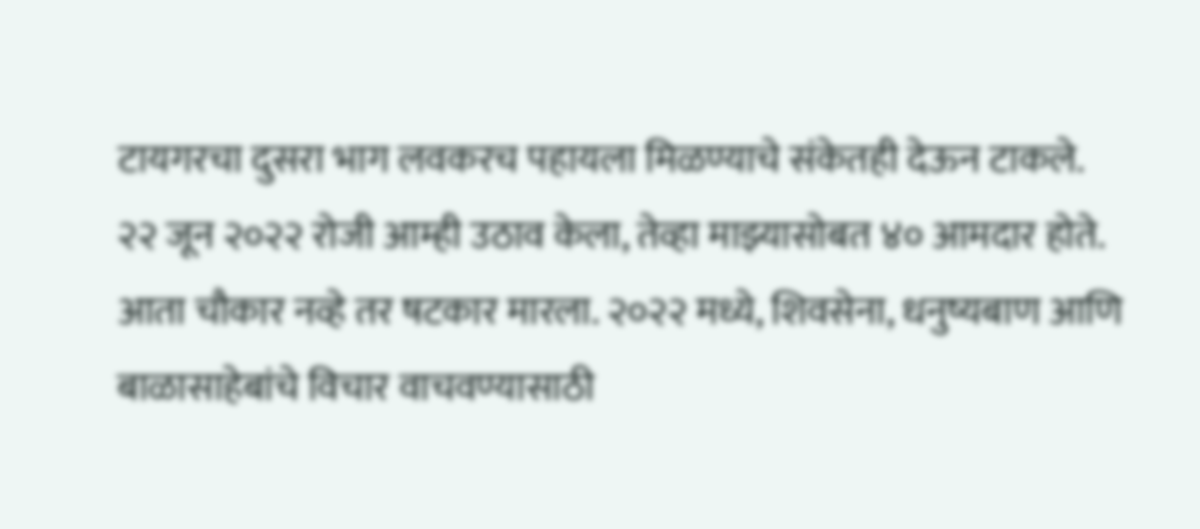टायगरचा दुसरा भाग लवकरच पहायला मिळण्याचे संकेतही देऊन टाकले.
२२ जून २०२२ रोजी आम्ही उठाव केला, तेव्हा माझ्यासोबत ४० आमदार होते. आता चौकार नव्हे तर षटकार मारला. २०२२ मध्ये, शिवसेना, धनुष्यबाण आणि बाळासाहेबांचे विचार वाचवण्यासाठी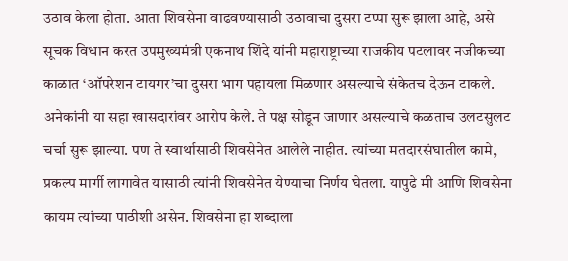उठाव केला होता. आता शिवसेना वाढवण्यासाठी उठावाचा दुसरा टप्पा सुरू झाला आहे, असे सूचक विधान करत उपमुख्यमंत्री एकनाथ शिंदे यांनी महाराष्ट्राच्या राजकीय पटलावर नजीकच्या काळात ‘ऑपरेशन टायगर’चा दुसरा भाग पहायला मिळणार असल्याचे संकेतच देऊन टाकले.
अनेकांनी या सहा खासदारांवर आरोप केले. ते पक्ष सोडून जाणार असल्याचे कळताच उलटसुलट चर्चा सुरू झाल्या. पण ते स्वार्थासाठी शिवसेनेत आलेले नाहीत. त्यांच्या मतदारसंघातील कामे, प्रकल्प मार्गी लागावेत यासाठी त्यांनी शिवसेनेत येण्याचा निर्णय घेतला. यापुढे मी आणि शिवसेना कायम त्यांच्या पाठीशी असेन. शिवसेना हा शब्दाला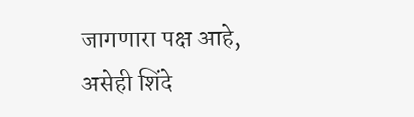जागणारा पक्ष आहे, असेही शिंदे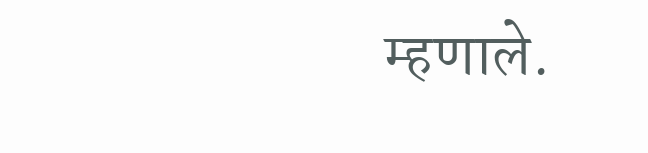म्हणाले.